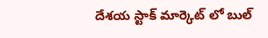దేశయ స్టాక్ మార్కెట్ లో బుల్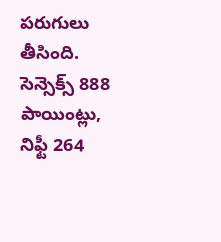పరుగులు తీసింది. సెన్సెక్స్ 888 పాయింట్లు, నిఫ్టీ 264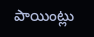పాయింట్లు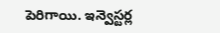పెరిగాయి. ఇన్వెస్టర్ల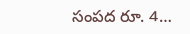సంపద రూ. 4…